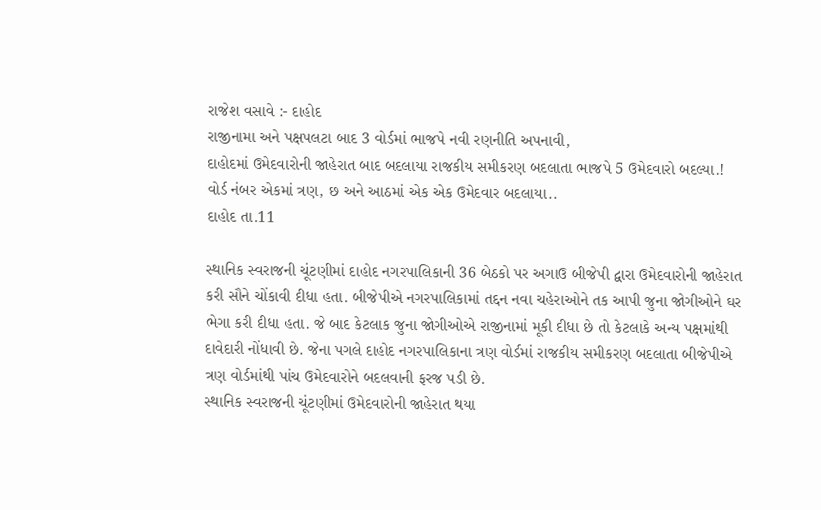રાજેશ વસાવે :- દાહોદ
રાજીનામા અને પક્ષપલટા બાદ 3 વોર્ડમાં ભાજપે નવી રણનીતિ અપનાવી,
દાહોદમાં ઉમેદવારોની જાહેરાત બાદ બદલાયા રાજકીય સમીકરણ બદલાતા ભાજપે 5 ઉમેદવારો બદલ્યા.!
વોર્ડ નંબર એકમાં ત્રણ, છ અને આઠમાં એક એક ઉમેદવાર બદલાયા..
દાહોદ તા.11

સ્થાનિક સ્વરાજની ચૂંટણીમાં દાહોદ નગરપાલિકાની 36 બેઠકો પર અગાઉ બીજેપી દ્વારા ઉમેદવારોની જાહેરાત કરી સૌને ચોંકાવી દીધા હતા. બીજેપીએ નગરપાલિકામાં તદ્દન નવા ચહેરાઓને તક આપી જુના જોગીઓને ઘર ભેગા કરી દીધા હતા. જે બાદ કેટલાક જુના જોગીઓએ રાજીનામાં મૂકી દીધા છે તો કેટલાકે અન્ય પક્ષમાંથી દાવેદારી નોંધાવી છે. જેના પગલે દાહોદ નગરપાલિકાના ત્રણ વોર્ડમાં રાજકીય સમીકરણ બદલાતા બીજેપીએ ત્રણ વોર્ડમાંથી પાંચ ઉમેદવારોને બદલવાની ફરજ પડી છે.
સ્થાનિક સ્વરાજની ચૂંટણીમાં ઉમેદવારોની જાહેરાત થયા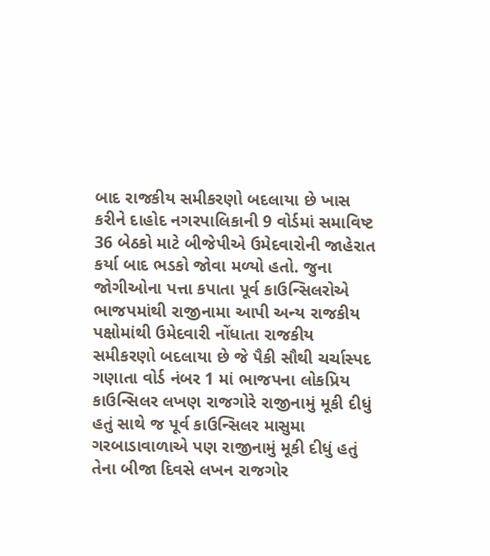બાદ રાજકીય સમીકરણો બદલાયા છે ખાસ કરીને દાહોદ નગરપાલિકાની 9 વોર્ડમાં સમાવિષ્ટ 36 બેઠકો માટે બીજેપીએ ઉમેદવારોની જાહેરાત કર્યા બાદ ભડકો જોવા મળ્યો હતો. જુના જોગીઓના પત્તા કપાતા પૂર્વ કાઉન્સિલરોએ ભાજપમાંથી રાજીનામા આપી અન્ય રાજકીય પક્ષોમાંથી ઉમેદવારી નોંધાતા રાજકીય સમીકરણો બદલાયા છે જે પૈકી સૌથી ચર્ચાસ્પદ ગણાતા વોર્ડ નંબર 1 માં ભાજપના લોકપ્રિય કાઉન્સિલર લખણ રાજગોરે રાજીનામું મૂકી દીધું હતું સાથે જ પૂર્વ કાઉન્સિલર માસુમા ગરબાડાવાળાએ પણ રાજીનામું મૂકી દીધું હતું તેના બીજા દિવસે લખન રાજગોર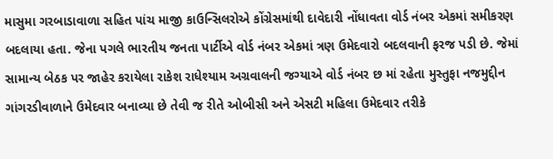માસુમા ગરબાડાવાળા સહિત પાંચ માજી કાઉન્સિલરોએ કોંગ્રેસમાંથી દાવેદારી નોંધાવતા વોર્ડ નંબર એકમાં સમીકરણ બદલાયા હતા. જેના પગલે ભારતીય જનતા પાર્ટીએ વોર્ડ નંબર એકમાં ત્રણ ઉમેદવારો બદલવાની ફરજ પડી છે. જેમાં સામાન્ય બેઠક પર જાહેર કરાયેલા રાકેશ રાધેશ્યામ અગ્રવાલની જગ્યાએ વોર્ડ નંબર છ માં રહેતા મુસ્તુફા નજમુદ્દીન ગાંગરડીવાળાને ઉમેદવાર બનાવ્યા છે તેવી જ રીતે ઓબીસી અને એસટી મહિલા ઉમેદવાર તરીકે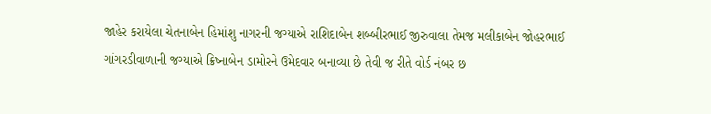જાહેર કરાયેલા ચેતનાબેન હિમાંશુ નાગરની જગ્યાએ રાશિદાબેન શબ્બીરભાઈ જીરુવાલા તેમજ મલીકાબેન જોહરભાઈ ગાંગરડીવાળાની જગ્યાએ ક્રિષ્નાબેન ડામોરને ઉમેદવાર બનાવ્યા છે તેવી જ રીતે વોર્ડ નંબર છ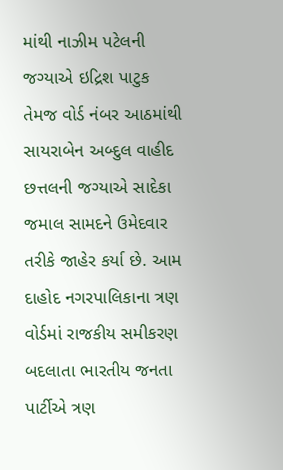માંથી નાઝીમ પટેલની જગ્યાએ ઇદ્રિશ પાટુક તેમજ વોર્ડ નંબર આઠમાંથી સાયરાબેન અબ્દુલ વાહીદ છત્તલની જગ્યાએ સાદેકા જમાલ સામદને ઉમેદવાર તરીકે જાહેર કર્યા છે. આમ દાહોદ નગરપાલિકાના ત્રણ વોર્ડમાં રાજકીય સમીકરણ બદલાતા ભારતીય જનતા પાર્ટીએ ત્રણ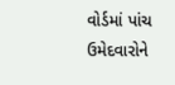વોર્ડમાં પાંચ ઉમેદવારોને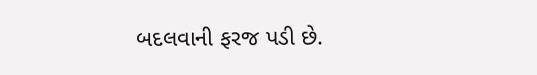બદલવાની ફરજ પડી છે.